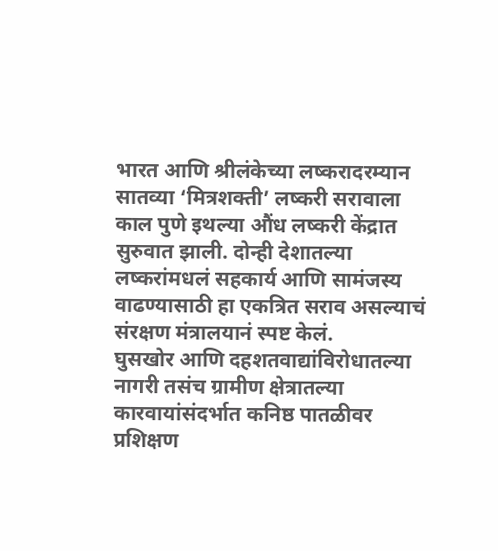भारत आणि श्रीलंकेच्या लष्करादरम्यान सातव्या ‘मित्रशक्ती’ लष्करी सरावाला काल पुणे इथल्या औंध लष्करी केंद्रात सुरुवात झाली. दोन्ही देशातल्या लष्करांमधलं सहकार्य आणि सामंजस्य वाढण्यासाठी हा एकत्रित सराव असल्याचं संरक्षण मंत्रालयानं स्पष्ट केलं.
घुसखोर आणि दहशतवाद्यांविरोधातल्या नागरी तसंच ग्रामीण क्षेत्रातल्या कारवायांसंदर्भात कनिष्ठ पातळीवर प्रशिक्षण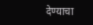देण्याचा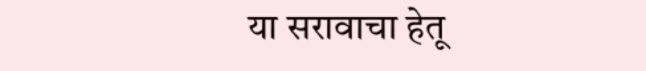या सरावाचा हेतू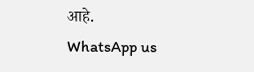आहे.
WhatsApp us